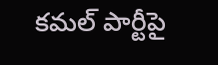కమల్ పార్టీపై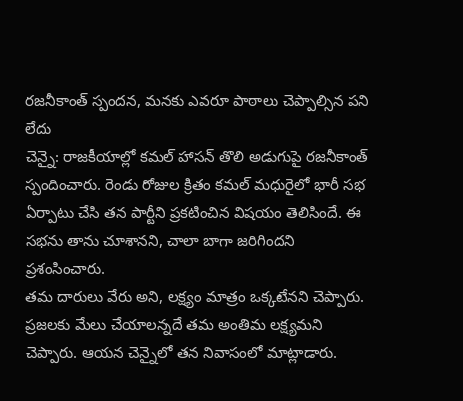రజనీకాంత్ స్పందన, మనకు ఎవరూ పాఠాలు చెప్పాల్సిన పని లేదు
చెన్నై: రాజకీయాల్లో కమల్ హాసన్ తొలి అడుగుపై రజనీకాంత్ స్పందించారు. రెండు రోజుల క్రితం కమల్ మధురైలో భారీ సభ ఏర్పాటు చేసి తన పార్టీని ప్రకటించిన విషయం తెలిసిందే. ఈ సభను తాను చూశానని, చాలా బాగా జరిగిందని ప్రశంసించారు.
తమ దారులు వేరు అని, లక్ష్యం మాత్రం ఒక్కటేనని చెప్పారు. ప్రజలకు మేలు చేయాలన్నదే తమ అంతిమ లక్ష్యమని చెప్పారు. ఆయన చెన్నైలో తన నివాసంలో మాట్లాడారు.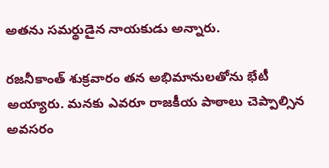అతను సమర్థుడైన నాయకుడు అన్నారు.

రజనీకాంత్ శుక్రవారం తన అభిమానులతోను భేటీ అయ్యారు. మనకు ఎవరూ రాజకీయ పాఠాలు చెప్పాల్సిన అవసరం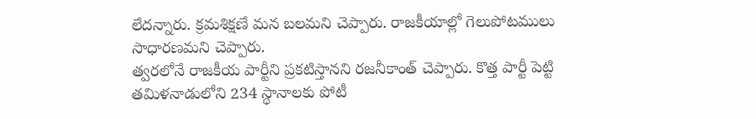లేదన్నారు. క్రమశిక్షణే మన బలమని చెప్పారు. రాజకీయాల్లో గెలుపోటములు సాధారణమని చెప్పారు.
త్వరలోనే రాజకీయ పార్టీని ప్రకటిస్తానని రజనీకాంత్ చెప్పారు. కొత్త పార్టీ పెట్టి తమిళనాడులోని 234 స్థానాలకు పోటీ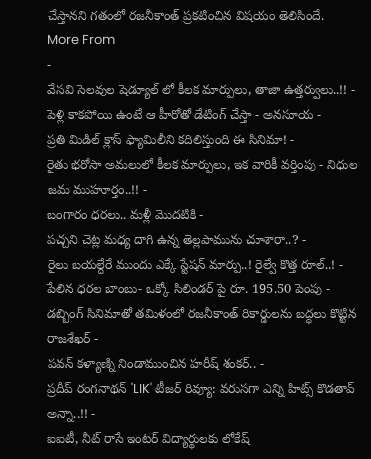చేస్తానని గతంలో రజనీకాంత్ ప్రకటించిన విషయం తెలిసిందే.
More From
-
వేసవి సెలవుల షెడ్యూల్ లో కీలక మార్పులు, తాజా ఉత్తర్వులు..!! -
పెళ్లి కాకపోయి ఉంటే ఆ హీరోతో డేటింగ్ చేస్తా - అనసూయ -
ప్రతి మిడిల్ క్లాస్ ఫ్యామిలీని కదిలిస్తుంది ఈ సినిమా! -
రైతు భరోసా అమలులో కీలక మార్పులు, ఇక వారికీ వర్తింపు - నిధుల జమ ముహూర్తం..!! -
బంగారం ధరలు.. మళ్లీ మొదటికి -
పచ్చని చెట్ల మధ్య దాగి ఉన్న తెల్లపామును చూశారా..? -
రైలు బయల్దేరే ముందు ఎక్కే స్టేషన్ మార్పు..! రైల్వే కొత్త రూల్..! -
పేలిన ధరల బాంబు- ఒక్కో సిలిండర్ పై రూ. 195.50 పెంపు -
డబ్బింగ్ సినిమాతో తమిళంలో రజనీకాంత్ రికార్డులను బద్ధలు కొట్టిన రాజశేఖర్ -
పవన్ కళ్యాణ్ని నిండాముంచిన హరీష్ శంకర్.. -
ప్రదీప్ రంగనాథన్ 'LIK' టీజర్ రివ్యూ: వరుసగా ఎన్ని హిట్స్ కొడతావ్ అన్నా..!! -
ఐఐటీ, నీట్ రాసే ఇంటర్ విద్యార్థులకు లోకేష్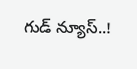గుడ్ న్యూస్..!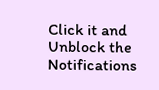Click it and Unblock the Notifications